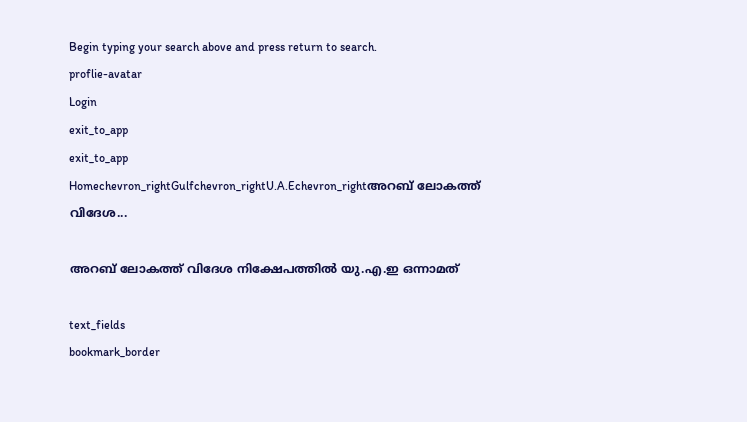Begin typing your search above and press return to search.
proflie-avatar
Login
exit_to_app
exit_to_app
Homechevron_rightGulfchevron_rightU.A.Echevron_rightഅറബ് ലോകത്ത് വിദേശ...

അറബ് ലോകത്ത് വിദേശ നിക്ഷേപത്തില്‍ യു.എ.ഇ ഒന്നാമത്

text_fields
bookmark_border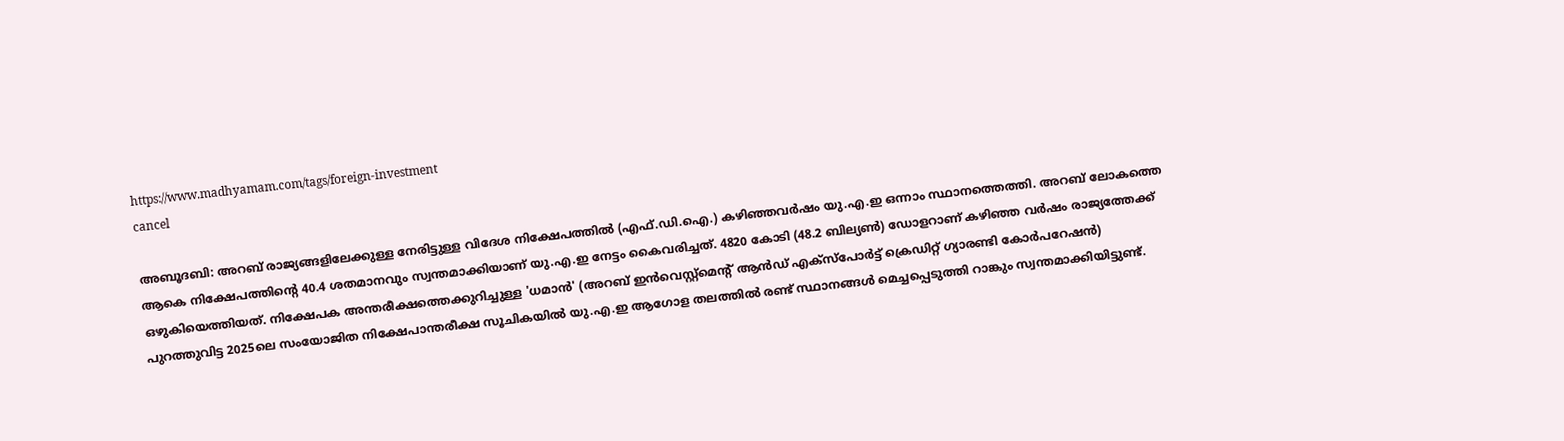https://www.madhyamam.com/tags/foreign-investment
cancel

അബൂദബി: അറബ് രാജ്യങ്ങളിലേക്കുള്ള നേരിട്ടുള്ള വിദേശ നിക്ഷേപത്തില്‍ (എഫ്.ഡി.ഐ.) കഴിഞ്ഞവര്‍ഷം യു.എ.ഇ ഒന്നാം സ്ഥാനത്തെത്തി. അറബ് ലോകത്തെ ആകെ നിക്ഷേപത്തിന്റെ 40.4 ശതമാനവും സ്വന്തമാക്കിയാണ് യു.എ.ഇ നേട്ടം കൈവരിച്ചത്. 4820 കോടി (48.2 ബില്യണ്‍) ഡോളറാണ് കഴിഞ്ഞ വര്‍ഷം രാജ്യത്തേക്ക് ഒഴുകിയെത്തിയത്. നിക്ഷേപക അന്തരീക്ഷത്തെക്കുറിച്ചുള്ള 'ധമാന്‍' (അറബ് ഇന്‍വെസ്റ്റ്മെന്റ് ആന്‍ഡ് എക്‌സ്‌പോര്‍ട്ട് ക്രെഡിറ്റ് ഗ്യാരണ്ടി കോര്‍പറേഷന്‍) പുറത്തുവിട്ട 2025ലെ സംയോജിത നിക്ഷേപാന്തരീക്ഷ സൂചികയില്‍ യു.എ.ഇ ആഗോള തലത്തില്‍ രണ്ട് സ്ഥാനങ്ങള്‍ മെച്ചപ്പെടുത്തി റാങ്കും സ്വന്തമാക്കിയിട്ടുണ്ട്.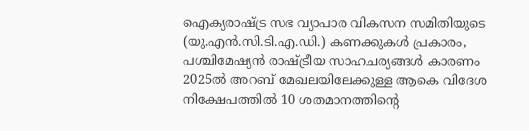ഐക്യരാഷ്ട്ര സഭ വ്യാപാര വികസന സമിതിയുടെ (യു.എന്‍.സി.ടി.എ.ഡി.) കണക്കുകള്‍ പ്രകാരം, പശ്ചിമേഷ്യന്‍ രാഷ്ട്രീയ സാഹചര്യങ്ങള്‍ കാരണം 2025ല്‍ അറബ് മേഖലയിലേക്കുള്ള ആകെ വിദേശ നിക്ഷേപത്തില്‍ 10 ശതമാനത്തിന്റെ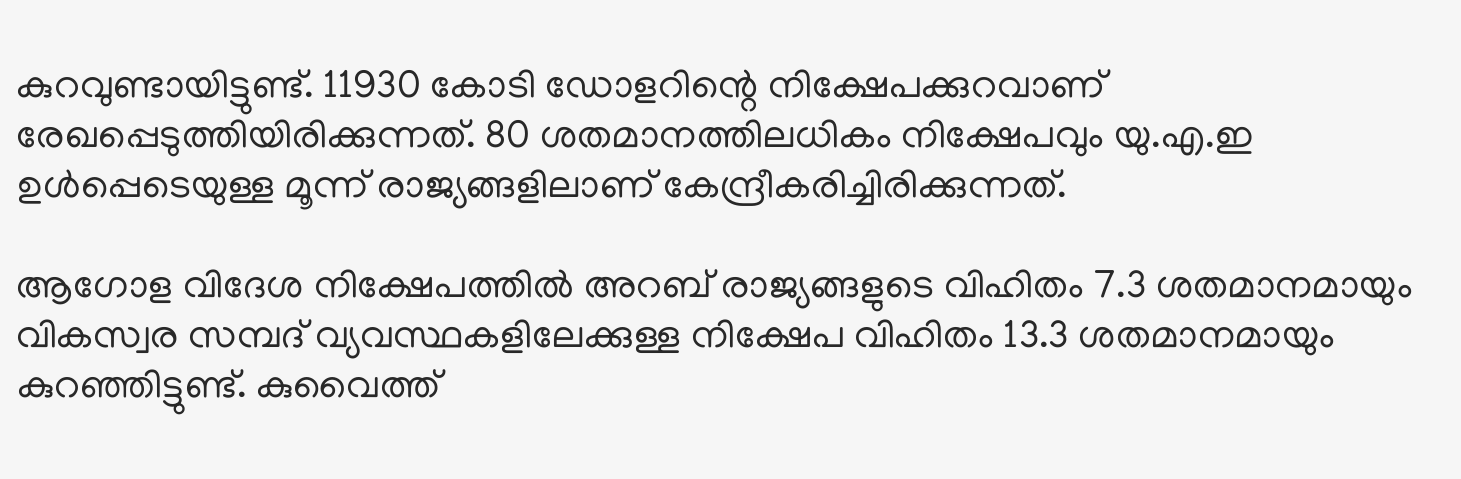കുറവുണ്ടായിട്ടുണ്ട്. 11930 കോടി ഡോളറിന്റെ നിക്ഷേപക്കുറവാണ് രേഖപ്പെടുത്തിയിരിക്കുന്നത്. 80 ശതമാനത്തിലധികം നിക്ഷേപവും യു.എ.ഇ ഉള്‍പ്പെടെയുള്ള മൂന്ന് രാജ്യങ്ങളിലാണ് കേന്ദ്രീകരിച്ചിരിക്കുന്നത്.

ആഗോള വിദേശ നിക്ഷേപത്തില്‍ അറബ് രാജ്യങ്ങളുടെ വിഹിതം 7.3 ശതമാനമായും വികസ്വര സമ്പദ് വ്യവസ്ഥകളിലേക്കുള്ള നിക്ഷേപ വിഹിതം 13.3 ശതമാനമായും കുറഞ്ഞിട്ടുണ്ട്. കുവൈത്ത്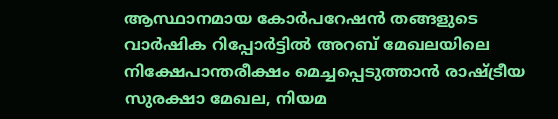ആസ്ഥാനമായ കോര്‍പറേഷന്‍ തങ്ങളുടെ വാര്‍ഷിക റിപ്പോര്‍ട്ടില്‍ അറബ് മേഖലയിലെ നിക്ഷേപാന്തരീക്ഷം മെച്ചപ്പെടുത്താന്‍ രാഷ്ട്രീയ സുരക്ഷാ മേഖല, നിയമ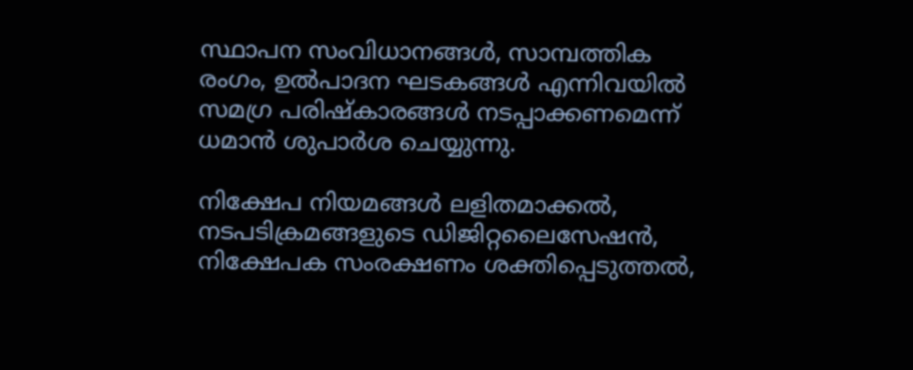സ്ഥാപന സംവിധാനങ്ങള്‍, സാമ്പത്തിക രംഗം, ഉല്‍പാദന ഘടകങ്ങള്‍ എന്നിവയില്‍ സമഗ്ര പരിഷ്‌കാരങ്ങള്‍ നടപ്പാക്കണമെന്ന് ധമാന്‍ ശുപാര്‍ശ ചെയ്യുന്നു.

നിക്ഷേപ നിയമങ്ങള്‍ ലളിതമാക്കല്‍, നടപടിക്രമങ്ങളുടെ ഡിജിറ്റലൈസേഷന്‍, നിക്ഷേപക സംരക്ഷണം ശക്തിപ്പെടുത്തല്‍,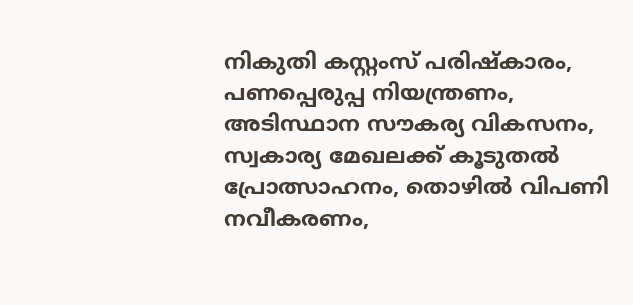നികുതി കസ്റ്റംസ് പരിഷ്‌കാരം, പണപ്പെരുപ്പ നിയന്ത്രണം, അടിസ്ഥാന സൗകര്യ വികസനം, സ്വകാര്യ മേഖലക്ക് കൂടുതല്‍ പ്രോത്സാഹനം, തൊഴില്‍ വിപണി നവീകരണം,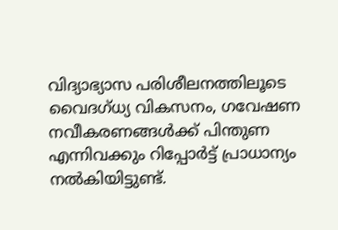വിദ്യാഭ്യാസ പരിശീലനത്തിലൂടെ വൈദഗ്ധ്യ വികസനം, ഗവേഷണ നവീകരണങ്ങള്‍ക്ക് പിന്തുണ എന്നിവക്കും റിപ്പോര്‍ട്ട് പ്രാധാന്യം നല്‍കിയിട്ടുണ്ട്.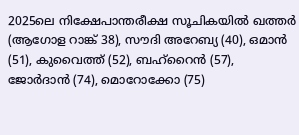2025ലെ നിക്ഷേപാന്തരീക്ഷ സൂചികയില്‍ ഖത്തര്‍ (ആഗോള റാങ്ക് 38), സൗദി അറേബ്യ (40), ഒമാന്‍ (51), കുവൈത്ത് (52), ബഹ്‌റൈന്‍ (57), ജോര്‍ദാന്‍ (74), മൊറോക്കോ (75)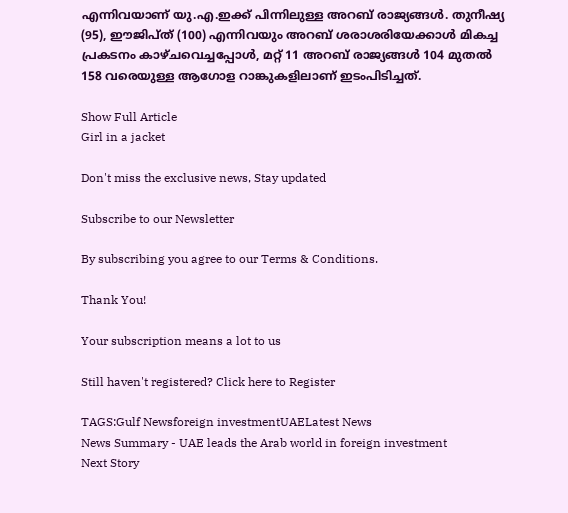എന്നിവയാണ് യു.എ.ഇക്ക് പിന്നിലുള്ള അറബ് രാജ്യങ്ങള്‍. തുനീഷ്യ (95), ഈജിപ്ത് (100) എന്നിവയും അറബ് ശരാശരിയേക്കാള്‍ മികച്ച പ്രകടനം കാഴ്ചവെച്ചപ്പോള്‍, മറ്റ് 11 അറബ് രാജ്യങ്ങള്‍ 104 മുതല്‍ 158 വരെയുള്ള ആഗോള റാങ്കുകളിലാണ് ഇടംപിടിച്ചത്.

Show Full Article
Girl in a jacket

Don't miss the exclusive news, Stay updated

Subscribe to our Newsletter

By subscribing you agree to our Terms & Conditions.

Thank You!

Your subscription means a lot to us

Still haven't registered? Click here to Register

TAGS:Gulf Newsforeign investmentUAELatest News
News Summary - UAE leads the Arab world in foreign investment
Next Story